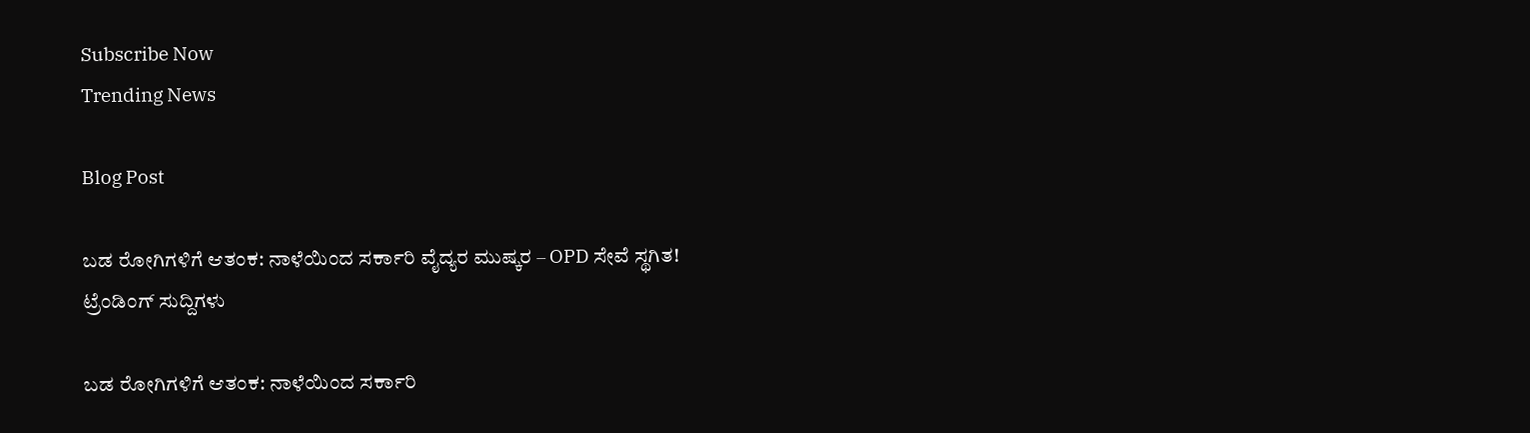Subscribe Now
Trending News

Blog Post

ಬಡ ರೋಗಿಗಳಿಗೆ ಆತಂಕ: ನಾಳೆಯಿಂದ ಸರ್ಕಾರಿ ವೈದ್ಯರ ಮುಷ್ಕರ – OPD ಸೇವೆ ಸ್ಥಗಿತ!
ಟ್ರೆಂಡಿಂಗ್ ಸುದ್ದಿಗಳು

ಬಡ ರೋಗಿಗಳಿಗೆ ಆತಂಕ: ನಾಳೆಯಿಂದ ಸರ್ಕಾರಿ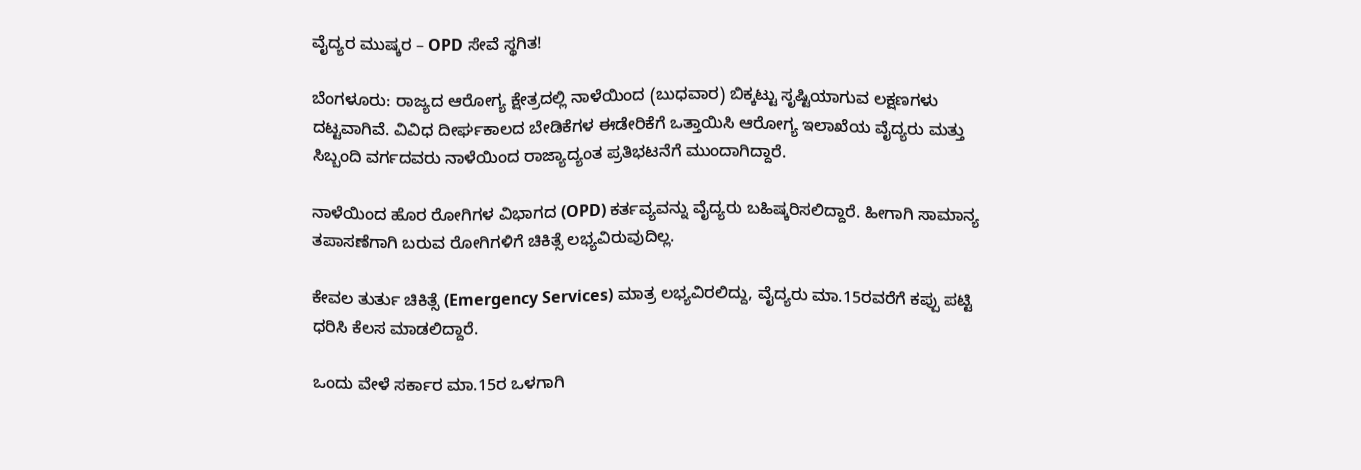ವೈದ್ಯರ ಮುಷ್ಕರ – OPD ಸೇವೆ ಸ್ಥಗಿತ!

ಬೆಂಗಳೂರು: ರಾಜ್ಯದ ಆರೋಗ್ಯ ಕ್ಷೇತ್ರದಲ್ಲಿ ನಾಳೆಯಿಂದ (ಬುಧವಾರ) ಬಿಕ್ಕಟ್ಟು ಸೃಷ್ಟಿಯಾಗುವ ಲಕ್ಷಣಗಳು ದಟ್ಟವಾಗಿವೆ. ವಿವಿಧ ದೀರ್ಘಕಾಲದ ಬೇಡಿಕೆಗಳ ಈಡೇರಿಕೆಗೆ ಒತ್ತಾಯಿಸಿ ಆರೋಗ್ಯ ಇಲಾಖೆಯ ವೈದ್ಯರು ಮತ್ತು ಸಿಬ್ಬಂದಿ ವರ್ಗದವರು ನಾಳೆಯಿಂದ ರಾಜ್ಯಾದ್ಯಂತ ಪ್ರತಿಭಟನೆಗೆ ಮುಂದಾಗಿದ್ದಾರೆ.

ನಾಳೆಯಿಂದ ಹೊರ ರೋಗಿಗಳ ವಿಭಾಗದ (OPD) ಕರ್ತವ್ಯವನ್ನು ವೈದ್ಯರು ಬಹಿಷ್ಕರಿಸಲಿದ್ದಾರೆ. ಹೀಗಾಗಿ ಸಾಮಾನ್ಯ ತಪಾಸಣೆಗಾಗಿ ಬರುವ ರೋಗಿಗಳಿಗೆ ಚಿಕಿತ್ಸೆ ಲಭ್ಯವಿರುವುದಿಲ್ಲ.

ಕೇವಲ ತುರ್ತು ಚಿಕಿತ್ಸೆ (Emergency Services) ಮಾತ್ರ ಲಭ್ಯವಿರಲಿದ್ದು, ವೈದ್ಯರು ಮಾ.15ರವರೆಗೆ ಕಪ್ಪು ಪಟ್ಟಿ ಧರಿಸಿ ಕೆಲಸ ಮಾಡಲಿದ್ದಾರೆ.

ಒಂದು ವೇಳೆ ಸರ್ಕಾರ ಮಾ.15ರ ಒಳಗಾಗಿ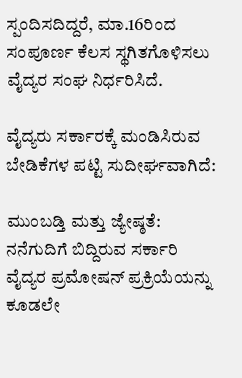ಸ್ಪಂದಿಸದಿದ್ದರೆ, ಮಾ.16ರಿಂದ ಸಂಪೂರ್ಣ ಕೆಲಸ ಸ್ಥಗಿತಗೊಳಿಸಲು ವೈದ್ಯರ ಸಂಘ ನಿರ್ಧರಿಸಿದೆ.

ವೈದ್ಯರು ಸರ್ಕಾರಕ್ಕೆ ಮಂಡಿಸಿರುವ ಬೇಡಿಕೆಗಳ ಪಟ್ಟಿ ಸುದೀರ್ಘವಾಗಿದೆ:

ಮುಂಬಡ್ತಿ ಮತ್ತು ಜ್ಯೇಷ್ಠತೆ: ನನೆಗುದಿಗೆ ಬಿದ್ದಿರುವ ಸರ್ಕಾರಿ ವೈದ್ಯರ ಪ್ರಮೋಷನ್ ಪ್ರಕ್ರಿಯೆಯನ್ನು ಕೂಡಲೇ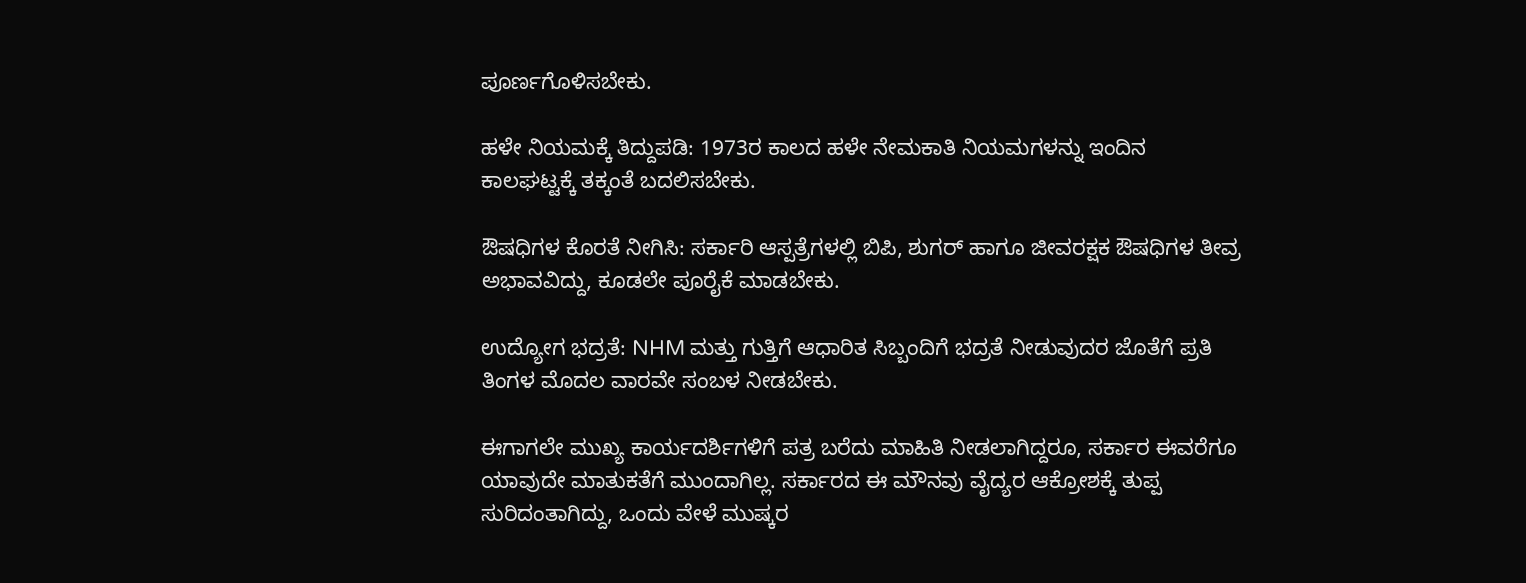ಪೂರ್ಣಗೊಳಿಸಬೇಕು.

ಹಳೇ ನಿಯಮಕ್ಕೆ ತಿದ್ದುಪಡಿ: 1973ರ ಕಾಲದ ಹಳೇ ನೇಮಕಾತಿ ನಿಯಮಗಳನ್ನು ಇಂದಿನ ಕಾಲಘಟ್ಟಕ್ಕೆ ತಕ್ಕಂತೆ ಬದಲಿಸಬೇಕು.

ಔಷಧಿಗಳ ಕೊರತೆ ನೀಗಿಸಿ: ಸರ್ಕಾರಿ ಆಸ್ಪತ್ರೆಗಳಲ್ಲಿ ಬಿಪಿ, ಶುಗರ್ ಹಾಗೂ ಜೀವರಕ್ಷಕ ಔಷಧಿಗಳ ತೀವ್ರ ಅಭಾವವಿದ್ದು, ಕೂಡಲೇ ಪೂರೈಕೆ ಮಾಡಬೇಕು.

ಉದ್ಯೋಗ ಭದ್ರತೆ: NHM ಮತ್ತು ಗುತ್ತಿಗೆ ಆಧಾರಿತ ಸಿಬ್ಬಂದಿಗೆ ಭದ್ರತೆ ನೀಡುವುದರ ಜೊತೆಗೆ ಪ್ರತಿ ತಿಂಗಳ ಮೊದಲ ವಾರವೇ ಸಂಬಳ ನೀಡಬೇಕು.

ಈಗಾಗಲೇ ಮುಖ್ಯ ಕಾರ್ಯದರ್ಶಿಗಳಿಗೆ ಪತ್ರ ಬರೆದು ಮಾಹಿತಿ ನೀಡಲಾಗಿದ್ದರೂ, ಸರ್ಕಾರ ಈವರೆಗೂ ಯಾವುದೇ ಮಾತುಕತೆಗೆ ಮುಂದಾಗಿಲ್ಲ. ಸರ್ಕಾರದ ಈ ಮೌನವು ವೈದ್ಯರ ಆಕ್ರೋಶಕ್ಕೆ ತುಪ್ಪ ಸುರಿದಂತಾಗಿದ್ದು, ಒಂದು ವೇಳೆ ಮುಷ್ಕರ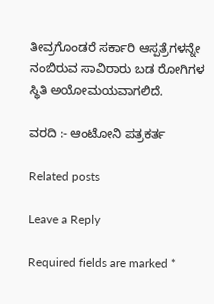ತೀವ್ರಗೊಂಡರೆ ಸರ್ಕಾರಿ ಆಸ್ಪತ್ರೆಗಳನ್ನೇ ನಂಬಿರುವ ಸಾವಿರಾರು ಬಡ ರೋಗಿಗಳ ಸ್ಥಿತಿ ಅಯೋಮಯವಾಗಲಿದೆ.

ವರದಿ :- ಆಂಟೋನಿ ಪತ್ರಕರ್ತ

Related posts

Leave a Reply

Required fields are marked *